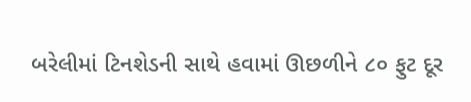બરેલીમાં ટિનશેડની સાથે હવામાં ઊછળીને ૮૦ ફુટ દૂર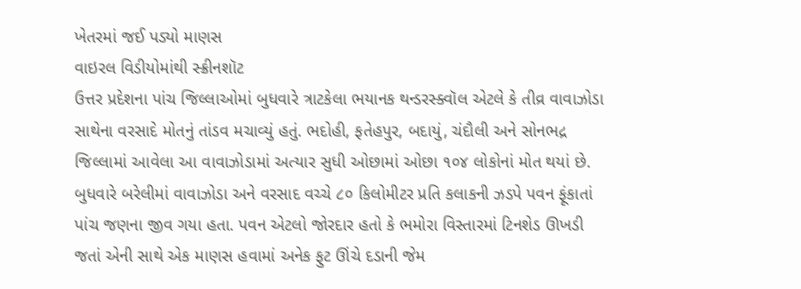ખેતરમાં જઈ પડ્યો માણસ
વાઇરલ વિડીયોમાંથી સ્ક્રીનશૉટ
ઉત્તર પ્રદેશના પાંચ જિલ્લાઓમાં બુધવારે ત્રાટકેલા ભયાનક થન્ડરસ્ક્વૉલ એટલે કે તીવ્ર વાવાઝોડા સાથેના વરસાદે મોતનું તાંડવ મચાવ્યું હતું. ભદોહી, ફતેહપુર, બદાયું, ચંદૌલી અને સોનભદ્ર જિલ્લામાં આવેલા આ વાવાઝોડામાં અત્યાર સુધી ઓછામાં ઓછા ૧૦૪ લોકોનાં મોત થયાં છે.
બુધવારે બરેલીમાં વાવાઝોડા અને વરસાદ વચ્ચે ૮૦ કિલોમીટર પ્રતિ કલાકની ઝડપે પવન ફૂંકાતાં પાંચ જણના જીવ ગયા હતા. પવન એટલો જોરદાર હતો કે ભમોરા વિસ્તારમાં ટિનશેડ ઊખડી જતાં એની સાથે એક માણસ હવામાં અનેક ફુટ ઊંચે દડાની જેમ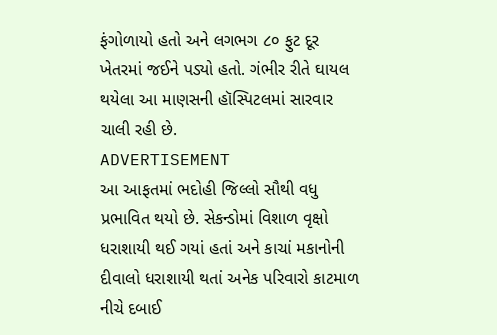ફંગોળાયો હતો અને લગભગ ૮૦ ફુટ દૂર ખેતરમાં જઈને પડ્યો હતો. ગંભીર રીતે ઘાયલ થયેલા આ માણસની હૉસ્પિટલમાં સારવાર ચાલી રહી છે.
ADVERTISEMENT
આ આફતમાં ભદોહી જિલ્લો સૌથી વધુ પ્રભાવિત થયો છે. સેકન્ડોમાં વિશાળ વૃક્ષો ધરાશાયી થઈ ગયાં હતાં અને કાચાં મકાનોની દીવાલો ધરાશાયી થતાં અનેક પરિવારો કાટમાળ નીચે દબાઈ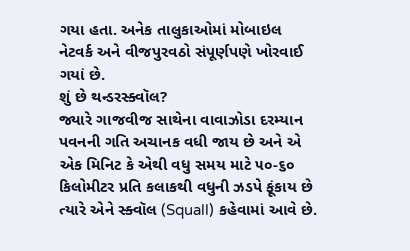ગયા હતા. અનેક તાલુકાઓમાં મોબાઇલ નેટવર્ક અને વીજપુરવઠો સંપૂર્ણપણે ખોરવાઈ ગયાં છે.
શું છે થન્ડરસ્ક્વૉલ?
જ્યારે ગાજવીજ સાથેના વાવાઝોડા દરમ્યાન પવનની ગતિ અચાનક વધી જાય છે અને એ એક મિનિટ કે એથી વધુ સમય માટે ૫૦-૬૦ કિલોમીટર પ્રતિ કલાકથી વધુની ઝડપે ફૂંકાય છે ત્યારે એને સ્ક્વૉલ (Squall) કહેવામાં આવે છે.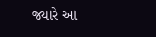જ્યારે આ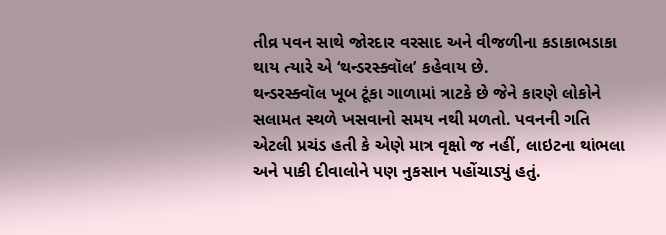તીવ્ર પવન સાથે જોરદાર વરસાદ અને વીજળીના કડાકાભડાકા થાય ત્યારે એ ‘થન્ડરસ્ક્વૉલ’ કહેવાય છે.
થન્ડરસ્ક્વૉલ ખૂબ ટૂંકા ગાળામાં ત્રાટકે છે જેને કારણે લોકોને સલામત સ્થળે ખસવાનો સમય નથી મળતો. પવનની ગતિ એટલી પ્રચંડ હતી કે એણે માત્ર વૃક્ષો જ નહીં, લાઇટના થાંભલા અને પાકી દીવાલોને પણ નુકસાન પહોંચાડ્યું હતું.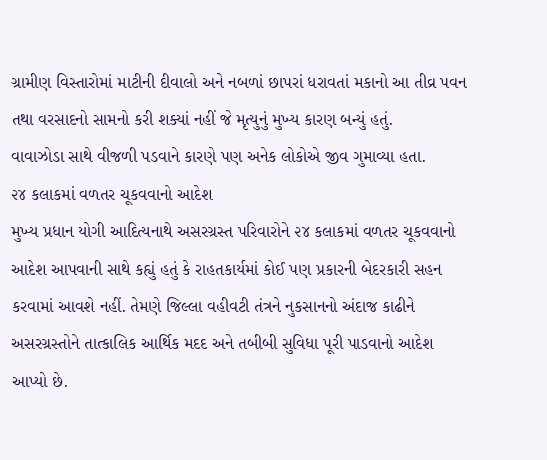ગ્રામીણ વિસ્તારોમાં માટીની દીવાલો અને નબળાં છાપરાં ધરાવતાં મકાનો આ તીવ્ર પવન તથા વરસાદનો સામનો કરી શક્યાં નહીં જે મૃત્યુનું મુખ્ય કારણ બન્યું હતું.
વાવાઝોડા સાથે વીજળી પડવાને કારણે પણ અનેક લોકોએ જીવ ગુમાવ્યા હતા.
૨૪ કલાકમાં વળતર ચૂકવવાનો આદેશ
મુખ્ય પ્રધાન યોગી આદિત્યનાથે અસરગ્રસ્ત પરિવારોને ૨૪ કલાકમાં વળતર ચૂકવવાનો આદેશ આપવાની સાથે કહ્યું હતું કે રાહતકાર્યમાં કોઈ પણ પ્રકારની બેદરકારી સહન કરવામાં આવશે નહીં. તેમણે જિલ્લા વહીવટી તંત્રને નુકસાનનો અંદાજ કાઢીને અસરગ્રસ્તોને તાત્કાલિક આર્થિક મદદ અને તબીબી સુવિધા પૂરી પાડવાનો આદેશ આપ્યો છે.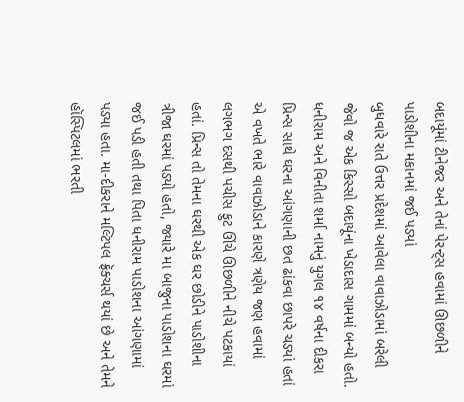બદાયૂંમાં ટીનેજર અને તેનાં પેરન્ટ્સ હવામાં ઊછળીને પાડોશીના મકાનમાં જઈ પડ્યાં
બુધવારે રાતે ઉત્તર પ્રદેશમાં આવેલા વાવાઝોડામાં બરેલી જેવો જ એક કિસ્સો બદાયૂંના ખેડાદાસ ગામમાં બન્યો હતો. ધનીરામ અને વિનીતા શર્મા નામનું યુગલ ૧૪ વર્ષના દીકરા પ્રિન્સ સાથે ઘરના આંગણાની છત ઢાંકવા છાપરે ચડ્યાં હતાં એ વખતે ભારે વાવાઝોડાને કારણે ત્રણેય જણ હવામાં લગભગ દસથી પચીસ ફુટ ઊંચે ઊછળીને નીચે પટકાયાં હતાં. પ્રિન્સ તો તેમના ઘરથી એક ઘર છોડીને પાડોશીના ત્રીજા ઘરમાં પડ્યો હતો, જ્યારે મા બાજુના પાડોશના ઘરમાં જઈ પડી હતી તથા પિતા ધનીરામ પાડોશના આંગણામાં પડ્યા હતા. મા-દીકરાને મલ્ટિપલ ફ્રૅક્ચર્સ થયાં છે અને તેમને હૉસ્પિટલમાં ભરતી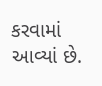કરવામાં આવ્યાં છે.